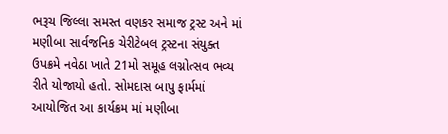ભરૂચ જિલ્લા સમસ્ત વણકર સમાજ ટ્રસ્ટ અને માં મણીબા સાર્વજનિક ચેરીટેબલ ટ્રસ્ટના સંયુક્ત ઉપક્રમે નવેઠા ખાતે 21મો સમૂહ લગ્નોત્સવ ભવ્ય રીતે યોજાયો હતો. સોમદાસ બાપુ ફાર્મમાં આયોજિત આ કાર્યક્રમ માં મણીબા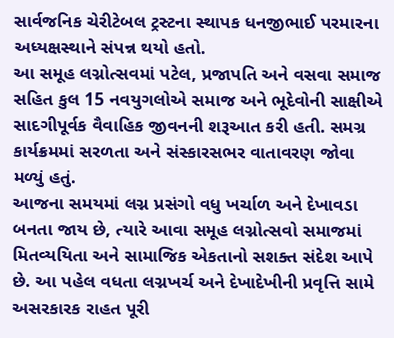સાર્વજનિક ચેરીટેબલ ટ્રસ્ટના સ્થાપક ધનજીભાઈ પરમારના અધ્યક્ષસ્થાને સંપન્ન થયો હતો.
આ સમૂહ લગ્નોત્સવમાં પટેલ, પ્રજાપતિ અને વસવા સમાજ સહિત કુલ 15 નવયુગલોએ સમાજ અને ભૂદેવોની સાક્ષીએ સાદગીપૂર્વક વૈવાહિક જીવનની શરૂઆત કરી હતી. સમગ્ર કાર્યક્રમમાં સરળતા અને સંસ્કારસભર વાતાવરણ જોવા મળ્યું હતું.
આજના સમયમાં લગ્ન પ્રસંગો વધુ ખર્ચાળ અને દેખાવડા બનતા જાય છે, ત્યારે આવા સમૂહ લગ્નોત્સવો સમાજમાં મિતવ્યયિતા અને સામાજિક એકતાનો સશક્ત સંદેશ આપે છે. આ પહેલ વધતા લગ્નખર્ચ અને દેખાદેખીની પ્રવૃત્તિ સામે અસરકારક રાહત પૂરી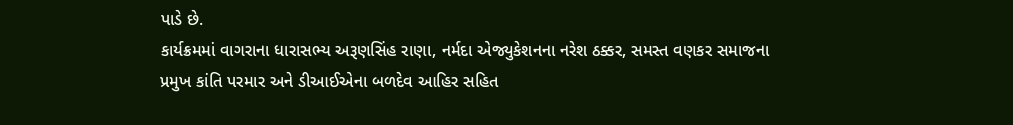પાડે છે.
કાર્યક્રમમાં વાગરાના ધારાસભ્ય અરૂણસિંહ રાણા, નર્મદા એજ્યુકેશનના નરેશ ઠક્કર, સમસ્ત વણકર સમાજના પ્રમુખ કાંતિ પરમાર અને ડીઆઈએના બળદેવ આહિર સહિત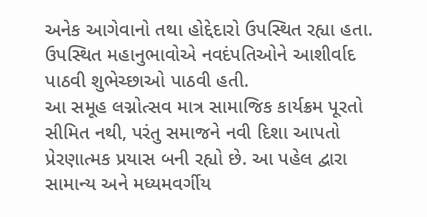અનેક આગેવાનો તથા હોદ્દેદારો ઉપસ્થિત રહ્યા હતા. ઉપસ્થિત મહાનુભાવોએ નવદંપતિઓને આશીર્વાદ પાઠવી શુભેચ્છાઓ પાઠવી હતી.
આ સમૂહ લગ્નોત્સવ માત્ર સામાજિક કાર્યક્રમ પૂરતો સીમિત નથી, પરંતુ સમાજને નવી દિશા આપતો પ્રેરણાત્મક પ્રયાસ બની રહ્યો છે. આ પહેલ દ્વારા સામાન્ય અને મધ્યમવર્ગીય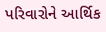પરિવારોને આર્થિક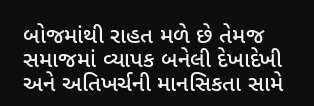બોજમાંથી રાહત મળે છે તેમજ સમાજમાં વ્યાપક બનેલી દેખાદેખી અને અતિખર્ચની માનસિકતા સામે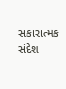સકારાત્મક સંદેશ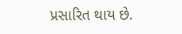પ્રસારિત થાય છે.